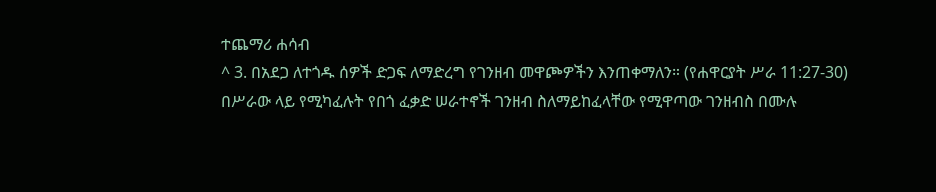ተጨማሪ ሐሳብ
^ 3. በአደጋ ለተጎዱ ሰዎች ድጋፍ ለማድረግ የገንዘብ መዋጮዎችን እንጠቀማለን። (የሐዋርያት ሥራ 11:27-30) በሥራው ላይ የሚካፈሉት የበጎ ፈቃድ ሠራተኖች ገንዘብ ስለማይከፈላቸው የሚዋጣው ገንዘብስ በሙሉ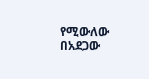የሚውለው በአደጋው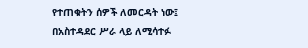የተጠቁትን ሰዎች ለመርዳት ነው፤ በአስተዳደር ሥራ ላይ ለሚሳተፉ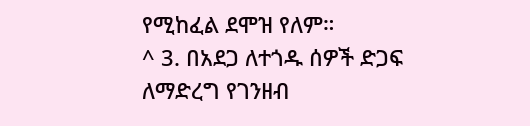የሚከፈል ደሞዝ የለም።
^ 3. በአደጋ ለተጎዱ ሰዎች ድጋፍ ለማድረግ የገንዘብ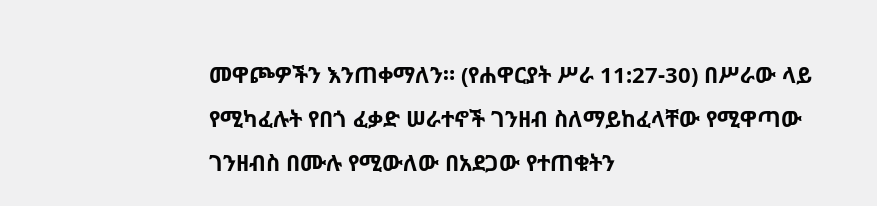መዋጮዎችን እንጠቀማለን። (የሐዋርያት ሥራ 11:27-30) በሥራው ላይ የሚካፈሉት የበጎ ፈቃድ ሠራተኖች ገንዘብ ስለማይከፈላቸው የሚዋጣው ገንዘብስ በሙሉ የሚውለው በአደጋው የተጠቁትን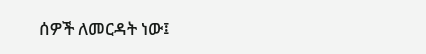ሰዎች ለመርዳት ነው፤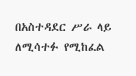በአስተዳደር ሥራ ላይ ለሚሳተፉ የሚከፈል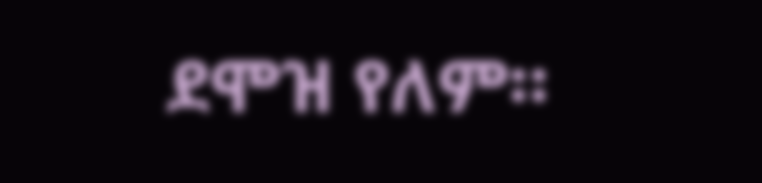ደሞዝ የለም።